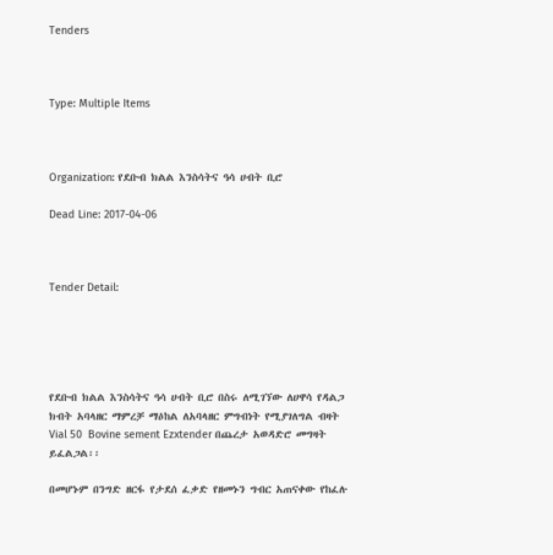Tenders



Type: Multiple Items



Organization: የደቡብ ክልል እንስሳትና ዓሳ ሀብት ቢሮ

Dead Line: 2017-04-06



Tender Detail:





የደቡብ ክልል እንስሳትና ዓሳ ሀብት ቢሮ በስሩ ለሚገኘው ለሀዋሳ የዳልጋ ክብት አባላዘር ማምረቻ ማዕከል ለአባላዘር ምግብነት የሚያገለግል ብዛት Vial 50  Bovine sement Ezxtender በጨረታ አወዳድሮ መግዛት ይፈልጋል፡፡

በመሆኑም በንግድ ዘርፋ የታደሰ ፈቃድ የዘመኑን ግብር አጠናቀው የከፈሉ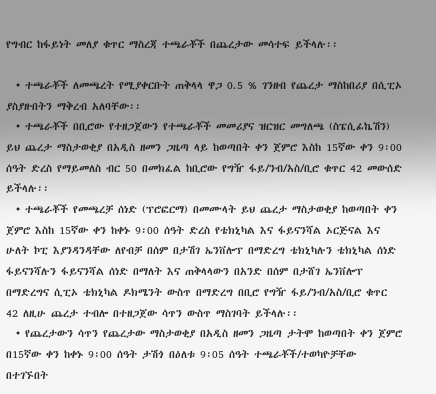የግብር ከፋይነት መለያ ቁጥር ማስረጃ ተጫራቾች በጨረታው መሳተፍ ይችላሉ፡፡

  • ተጫራቾች ለመጫረት የሚያቀርቡት ጠቅላላ ዋጋ 0.5 % ገንዘብ የጨረታ ማስከበሪያ በሲፒኦ ያስያዙበትን ማቅረብ አለባቸው፡፡
  • ተጫራቾች በቢሮው የተዘጋጀውን የተጫራቾች መመሪያና ዝርዝር መግለጫ (ስፔሲፊኬሽን) ይህ ጨረታ ማስታወቂያ በአዲስ ዘመን ጋዜጣ ላይ ከወጣበት ቀን ጀምሮ እስከ 15ኛው ቀን 9፡00 ሰዓት ድረስ የማይመለስ ብር 50 በመክፈል ከቢሮው የግዥ ፋይ/ንብ/አስ/ቢሮ ቁጥር 42 መውሰድ ይችላሉ፡፡
  • ተጫራቾች የመጫረቻ ሰነድ (ፕሮፎርማ) በመሙላት ይህ ጨረታ ማስታወቂያ ከወጣበት ቀን ጀምሮ እስከ 15ኛው ቀን ከቀኑ 9፡00 ሰዓት ድረስ የቴክኒካል እና ፋይናንሻል ኦርጅናል እና ሁለት ኮፒ እያንዳንዳቸው ለየብቻ በሰም በታሽገ ኤንቨሎፕ በማድረግ ቴክኒካሉን ቴክኒካል ሰነድ ፋይናንሻሉን ፋይናንሻል ሰነድ በማለት እና ጠቅላላውን በአንድ በሰም በታሸገ ኤንቨሎፕ በማድረግና ሲፒኦ ቴክኒካል ዶክሜንት ውስጥ በማድረግ በቢሮ የግዥ ፋይ/ንብ/አስ/ቢሮ ቁጥር 42 ለዚሁ ጨረታ ተብሎ በተዘጋጀው ሳጥን ውስጥ ማስገባት ይችላሉ፡፡
  • የጨረታውን ሳጥን የጨረታው ማስታወቂያ በአዲስ ዘመን ጋዜጣ ታትሞ ከወጣበት ቀን ጀምሮ በ15ኛው ቀን ከቀኑ 9፡00 ሰዓት ታሽጎ በዕለቱ 9፡05 ሰዓት ተጫራቾች/ተወካዮቻቸው በተገኙበት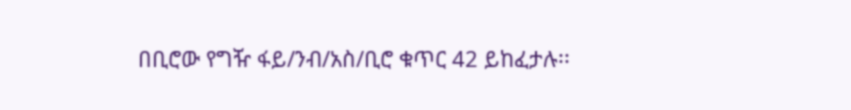በቢሮው የግዥ ፋይ/ንብ/አስ/ቢሮ ቁጥር 42 ይከፈታሉ፡፡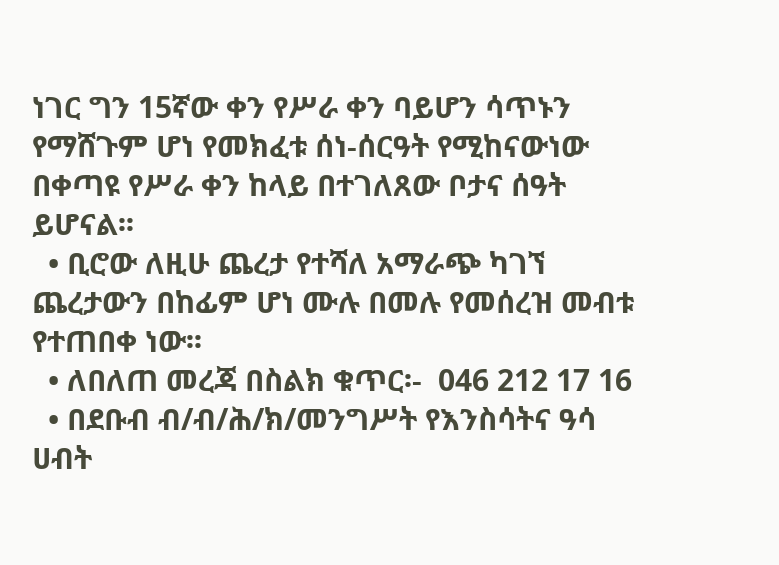ነገር ግን 15ኛው ቀን የሥራ ቀን ባይሆን ሳጥኑን የማሸጉም ሆነ የመክፈቱ ሰነ-ሰርዓት የሚከናውነው በቀጣዩ የሥራ ቀን ከላይ በተገለጸው ቦታና ሰዓት ይሆናል፡፡
  • ቢሮው ለዚሁ ጨረታ የተሻለ አማራጭ ካገኘ ጨረታውን በከፊም ሆነ ሙሉ በመሉ የመሰረዝ መብቱ የተጠበቀ ነው፡፡
  • ለበለጠ መረጃ በስልክ ቁጥር፡-  046 212 17 16
  • በደቡብ ብ/ብ/ሕ/ክ/መንግሥት የእንስሳትና ዓሳ ሀብት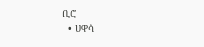ቢሮ
  • ሀዋሳ